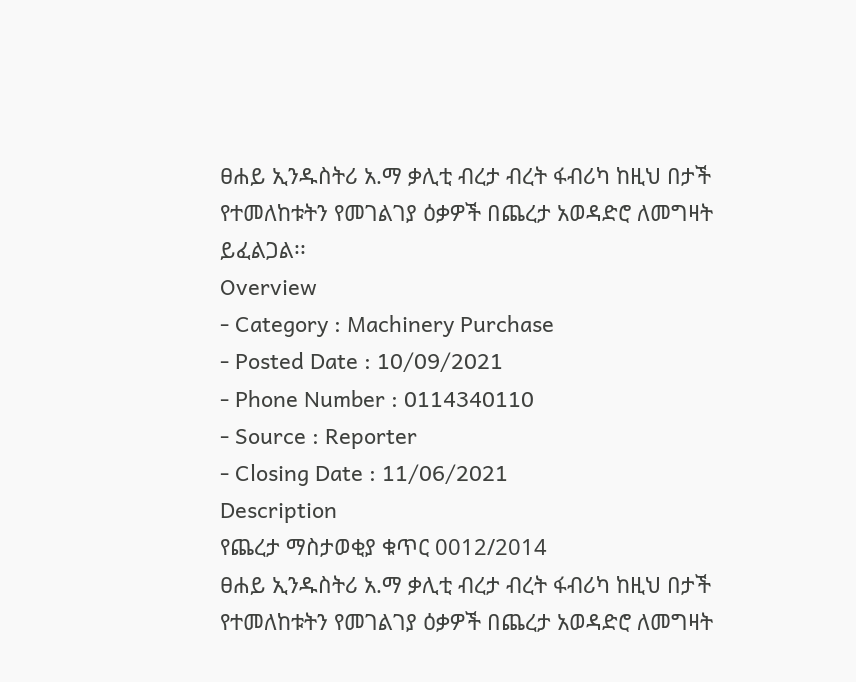ፀሐይ ኢንዱስትሪ አ.ማ ቃሊቲ ብረታ ብረት ፋብሪካ ከዚህ በታች የተመለከቱትን የመገልገያ ዕቃዎች በጨረታ አወዳድሮ ለመግዛት ይፈልጋል፡፡
Overview
- Category : Machinery Purchase
- Posted Date : 10/09/2021
- Phone Number : 0114340110
- Source : Reporter
- Closing Date : 11/06/2021
Description
የጨረታ ማስታወቂያ ቁጥር 0012/2014
ፀሐይ ኢንዱስትሪ አ.ማ ቃሊቲ ብረታ ብረት ፋብሪካ ከዚህ በታች የተመለከቱትን የመገልገያ ዕቃዎች በጨረታ አወዳድሮ ለመግዛት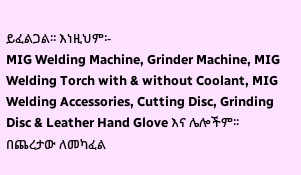ይፈልጋል፡፡ እነዚህም፡-
MIG Welding Machine, Grinder Machine, MIG Welding Torch with & without Coolant, MIG Welding Accessories, Cutting Disc, Grinding Disc & Leather Hand Glove እና ሌሎችም፡፡
በጨረታው ለመካፈል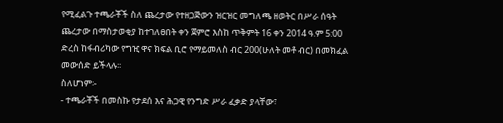የሚፈልጉ ተጫራቾች ስለ ጨረታው የተዘጋጅውን ዝርዝር መግለጫ ዘወትር በሥራ ሰዓት ጨረታው በማስታወቂያ ከተገለፀበት ቀን ጀምሮ እስከ ጥቅምት 16 ቀን 2014 ዓ.ም 5:00 ድረስ ከፋብሪካው የግዢ ዋና ክፍል ቢሮ የማይመለስ ብር 200(ሁለት መቶ ብር) በመክፈል መውሰድ ይችላሉ፡፡
ስለሆነም፡-
- ተጫራቾች በመስኩ የታደሰ እና ሕጋዊ የንግድ ሥራ ፈቃድ ያላቸው፣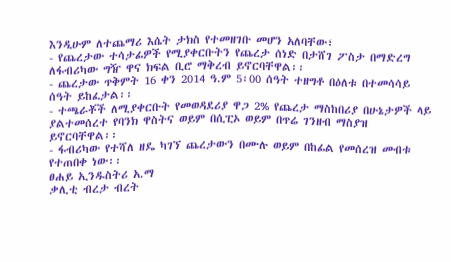እንዲሁም ለተጨማሪ እሴት ታክስ የተመዘገቡ መሆን አለባቸው፣
- የጨረታው ተሳታፊዎች የሚያቀርቡትን የጨረታ ሰነድ በታሸገ ፖስታ በማድረግ ለፋብሪካው ግዥ ዋና ክፍል ቢሮ ማቅረብ ይኖርባቸዋል፡፡
- ጨረታው ጥቅምት 16 ቀን 2014 ዓ.ም 5፡00 ሰዓት ተዘግቶ በዕለቱ በተመሳሳይ ሰዓት ይከፈታል፡፡
- ተጫራቾች ለሚያቀርቡት የመወዳደሪያ ዋጋ 2% የጨረታ ማስከበሪያ በሁኔታዎች ላይ ያልተመሰረተ የባንክ ዋስትና ወይም በሲፒኦ ወይም በጥሬ ገንዘብ ማስያዝ ይኖርባቸዋል፡፡
- ፋብሪካው የተሻለ ዘዴ ካገኘ ጨረታውን በሙሉ ወይም በከፊል የመሰረዝ መብቱ የተጠበቀ ነው፡፡
ፀሐይ ኢንዱስትሪ አ.ማ
ቃሊቲ ብረታ ብረት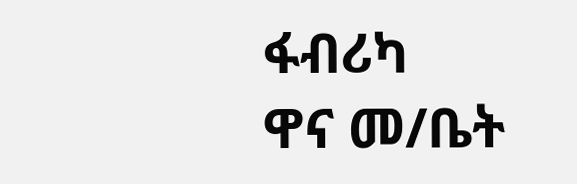ፋብሪካ
ዋና መ/ቤት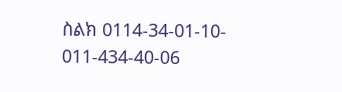ስልክ 0114-34-01-10- 011-434-40-06